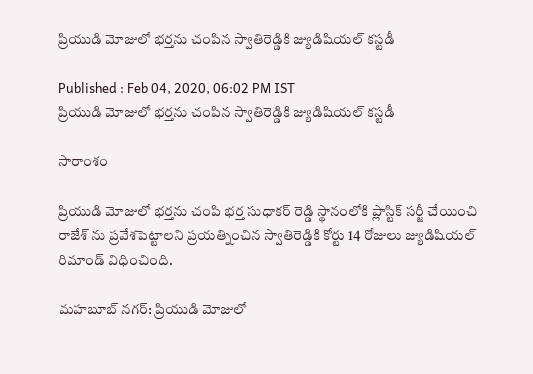ప్రియుడి మోజులో భర్తను చంపిన స్వాతిరెడ్డికి జ్యుడిషియల్ కస్టడీ

Published : Feb 04, 2020, 06:02 PM IST
ప్రియుడి మోజులో భర్తను చంపిన స్వాతిరెడ్డికి జ్యుడిషియల్ కస్టడీ

సారాంశం

ప్రియుడి మోజులో భర్తను చంపి భర్త సుధాకర్ రెడ్డి స్థానంలోకి ప్లాస్టిక్ సర్జీ చేయించి రాజేశ్ ను ప్రవేశపెట్టాలని ప్రయత్నించిన స్వాతిరెడ్డికి కోర్టు 14 రోజులు జ్యుడిషియల్ రిమాండ్ విధించింది.

మహబూబ్ నగర్: ప్రియుడి మోజులో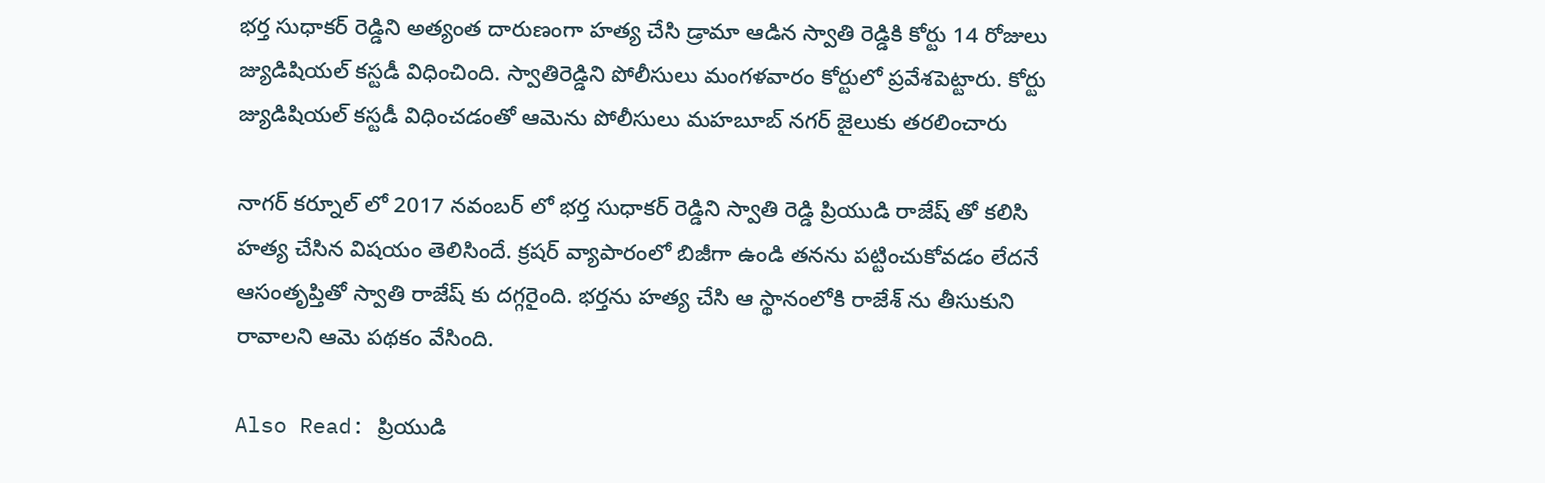భర్త సుధాకర్ రెడ్డిని అత్యంత దారుణంగా హత్య చేసి డ్రామా ఆడిన స్వాతి రెడ్డికి కోర్టు 14 రోజులు జ్యుడిషియల్ కస్టడీ విధించింది. స్వాతిరెడ్డిని పోలీసులు మంగళవారం కోర్టులో ప్రవేశపెట్టారు. కోర్టు జ్యుడిషియల్ కస్టడీ విధించడంతో ఆమెను పోలీసులు మహబూబ్ నగర్ జైలుకు తరలించారు

నాగర్ కర్నూల్ లో 2017 నవంబర్ లో భర్త సుధాకర్ రెడ్డిని స్వాతి రెడ్డి ప్రియుడి రాజేష్ తో కలిసి హత్య చేసిన విషయం తెలిసిందే. క్రషర్ వ్యాపారంలో బిజీగా ఉండి తనను పట్టించుకోవడం లేదనే ఆసంతృప్తితో స్వాతి రాజేష్ కు దగ్గరైంది. భర్తను హత్య చేసి ఆ స్థానంలోకి రాజేశ్ ను తీసుకుని రావాలని ఆమె పథకం వేసింది.

Also Read: ప్రియుడి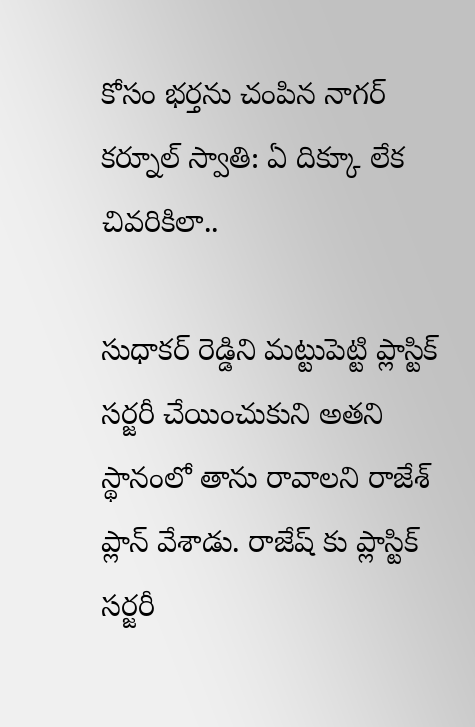కోసం భర్తను చంపిన నాగర్ కర్నూల్ స్వాతి: ఏ దిక్కూ లేక చివరికిలా..

సుధాకర్ రెడ్డిని మట్టుపెట్టి ప్లాస్టిక్ సర్జరీ చేయించుకుని అతని స్థానంలో తాను రావాలని రాజేశ్ ప్లాన్ వేశాడు. రాజేష్ కు ప్లాస్టిక్ సర్జరీ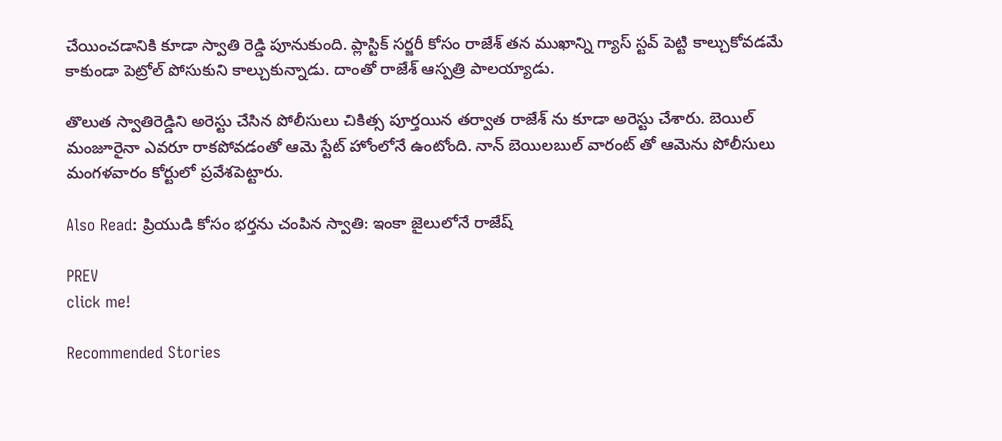చేయించడానికి కూడా స్వాతి రెడ్డి పూనుకుంది. ప్లాస్టిక్ సర్జరీ కోసం రాజేశ్ తన ముఖాన్ని గ్యాస్ స్టవ్ పెట్టి కాల్చుకోవడమే కాకుండా పెట్రోల్ పోసుకుని కాల్చుకున్నాడు. దాంతో రాజేశ్ ఆస్పత్రి పాలయ్యాడు.

తొలుత స్వాతిరెడ్డిని అరెస్టు చేసిన పోలీసులు చికిత్స పూర్తయిన తర్వాత రాజేశ్ ను కూడా అరెస్టు చేశారు. బెయిల్ మంజూరైనా ఎవరూ రాకపోవడంతో ఆమె స్టేట్ హోంలోనే ఉంటోంది. నాన్ బెయిలబుల్ వారంట్ తో ఆమెను పోలీసులు మంగళవారం కోర్టులో ప్రవేశపెట్టారు.

Also Read: ప్రియుడి కోసం భర్తను చంపిన స్వాతి: ఇంకా జైలులోనే రాజేష్

PREV
click me!

Recommended Stories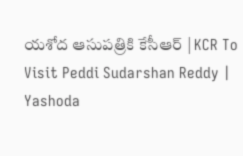యశోద ఆసుపత్రికి కేసీఆర్ | KCR To Visit Peddi Sudarshan Reddy | Yashoda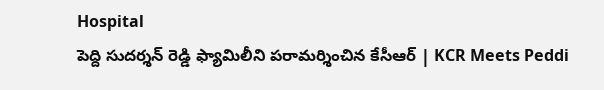Hospital
పెద్ది సుదర్శన్ రెడ్డి ఫ్యామిలీని పరామర్శించిన కేసీఆర్ | KCR Meets Peddi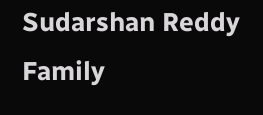Sudarshan Reddy Family